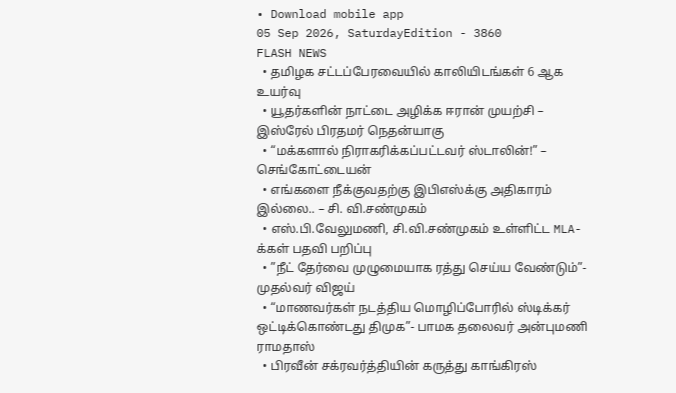• Download mobile app
05 Sep 2026, SaturdayEdition - 3860
FLASH NEWS
  • தமிழக சட்டப்பேரவையில் காலியிடங்கள் 6 ஆக உயர்வு
  • யூதர்களின் நாட்டை அழிக்க ஈரான் முயற்சி – இஸ்ரேல் பிரதமர் நெதன்யாகு
  • “மக்களால் நிராகரிக்கப்பட்டவர் ஸ்டாலின்!” – செங்கோட்டையன்
  • எங்களை நீக்குவதற்கு இபிஎஸ்க்கு அதிகாரம் இல்லை.. – சி. வி.சண்முகம்
  • எஸ்.பி.வேலுமணி, சி.வி.சண்முகம் உள்ளிட்ட MLA-க்கள் பதவி பறிப்பு
  • ”நீட் தேர்வை முழுமையாக ரத்து செய்ய வேண்டும்”- முதல்வர் விஜய்
  • “மாணவர்கள் நடத்திய மொழிப்போரில் ஸ்டிக்கர் ஒட்டிக்கொண்டது திமுக”- பாமக தலைவர் அன்புமணி ராமதாஸ்
  • பிரவீன் சக்ரவர்த்தியின் கருத்து காங்கிரஸ்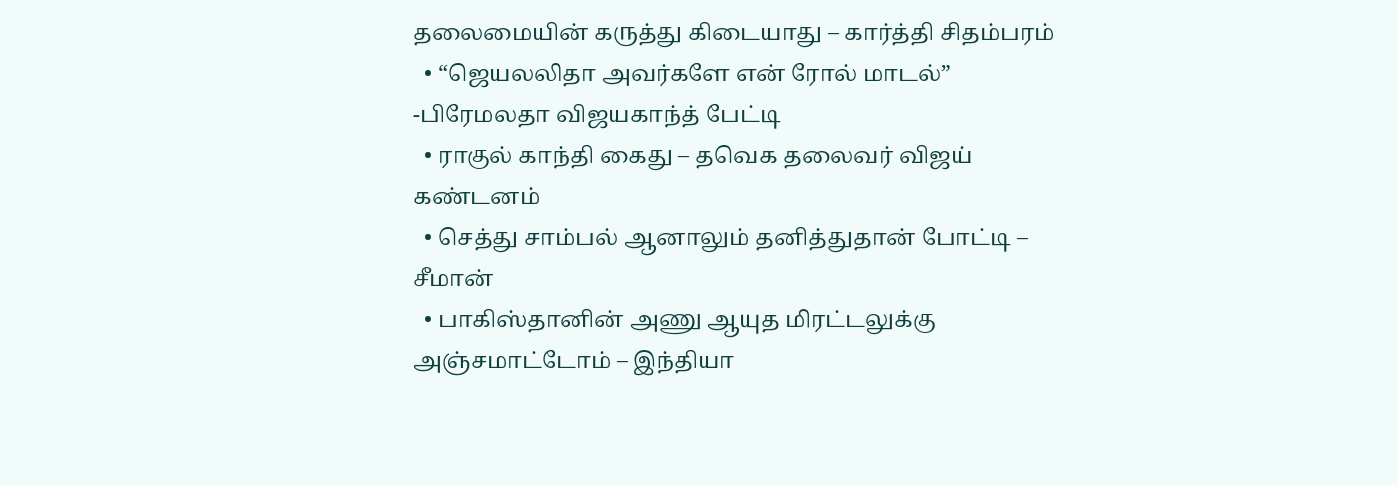தலைமையின் கருத்து கிடையாது – கார்த்தி சிதம்பரம்
  • “ஜெயலலிதா அவர்களே என் ரோல் மாடல்” -பிரேமலதா விஜயகாந்த் பேட்டி
  • ராகுல் காந்தி கைது – தவெக தலைவர் விஜய் கண்டனம்
  • செத்து சாம்பல் ஆனாலும் தனித்துதான் போட்டி – சீமான்
  • பாகிஸ்தானின் அணு ஆயுத மிரட்டலுக்கு அஞ்சமாட்டோம் – இந்தியா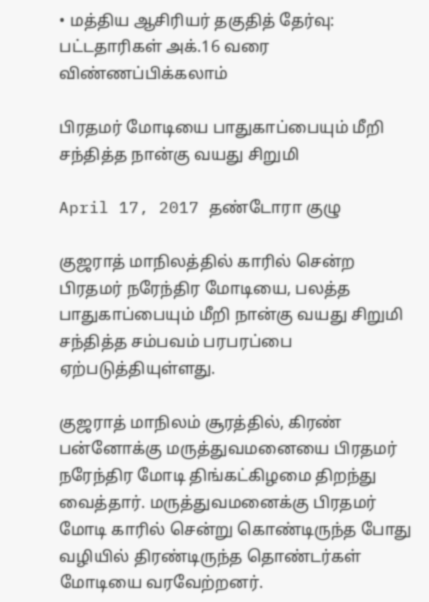• மத்திய ஆசிரியர் தகுதித் தேர்வு: பட்டதாரிகள் அக்.16 வரை விண்ணப்பிக்கலாம்

பிரதமர் மோடியை பாதுகாப்பையும் மீறி சந்தித்த நான்கு வயது சிறுமி

April 17, 2017 தண்டோரா குழு

குஜராத் மாநிலத்தில் காரில் சென்ற பிரதமர் நரேந்திர மோடியை, பலத்த பாதுகாப்பையும் மீறி நான்கு வயது சிறுமி சந்தித்த சம்பவம் பரபரப்பை ஏற்படுத்தியுள்ளது.

குஜராத் மாநிலம் சூரத்தில், கிரண் பன்னோக்கு மருத்துவமனையை பிரதமர் நரேந்திர மோடி திங்கட்கிழமை திறந்து வைத்தார். மருத்துவமனைக்கு பிரதமர் மோடி காரில் சென்று கொண்டிருந்த போது வழியில் திரண்டிருந்த தொண்டர்கள் மோடியை வரவேற்றனர்.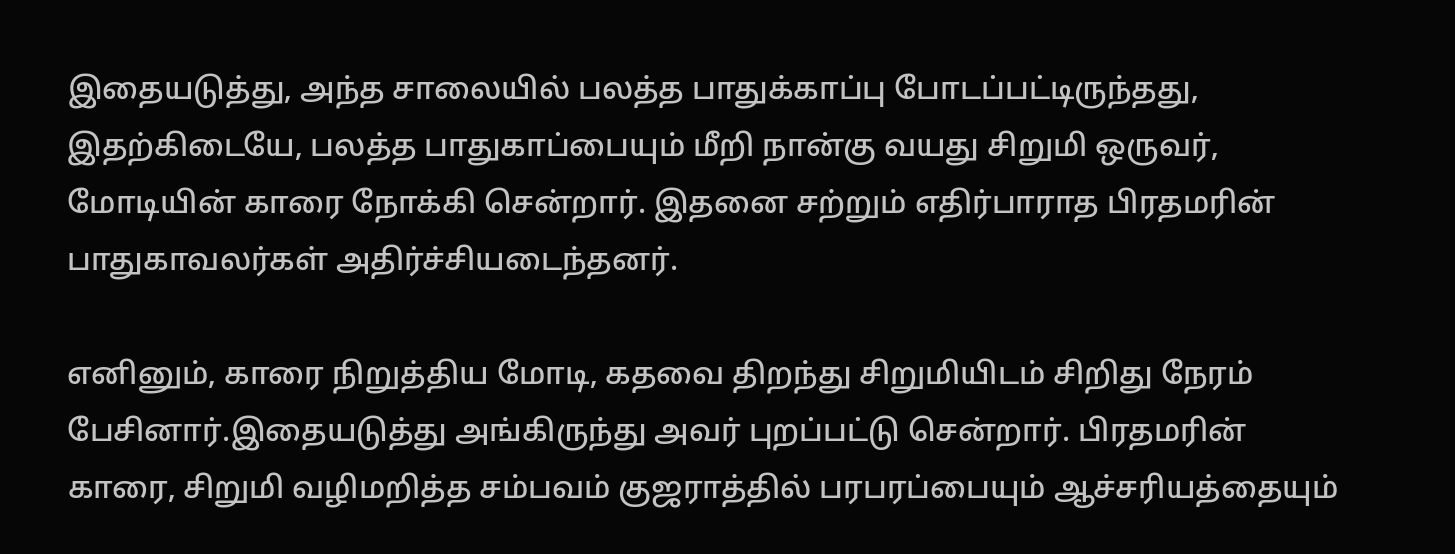இதையடுத்து, அந்த சாலையில் பலத்த பாதுக்காப்பு போடப்பட்டிருந்தது, இதற்கிடையே, பலத்த பாதுகாப்பையும் மீறி நான்கு வயது சிறுமி ஒருவர், மோடியின் காரை நோக்கி சென்றார். இதனை சற்றும் எதிர்பாராத பிரதமரின் பாதுகாவலர்கள் அதிர்ச்சியடைந்தனர்.

எனினும், காரை நிறுத்திய மோடி, கதவை திறந்து சிறுமியிடம் சிறிது நேரம் பேசினார்.இதையடுத்து அங்கிருந்து அவர் புறப்பட்டு சென்றார். பிரதமரின் காரை, சிறுமி வழிமறித்த சம்பவம் குஜராத்தில் பரபரப்பையும் ஆச்சரியத்தையும்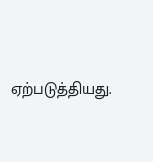ஏற்படுத்தியது.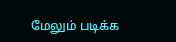மேலும் படிக்க